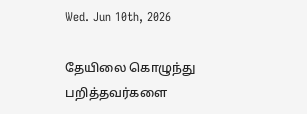Wed. Jun 10th, 2026

தேயிலை கொழுந்து பறித்தவர்களை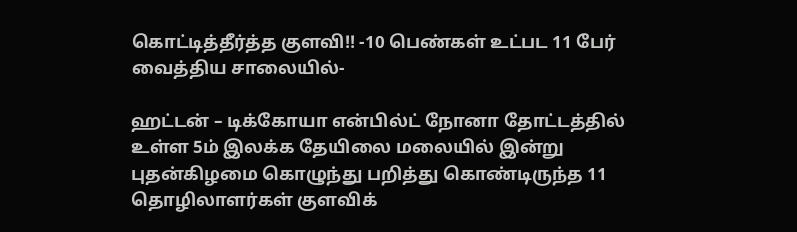கொட்டித்தீர்த்த குளவி!! -10 பெண்கள் உட்பட 11 பேர் வைத்திய சாலையில்-

ஹட்டன் – டிக்கோயா என்பில்ட் நோனா தோட்டத்தில் உள்ள 5ம் இலக்க தேயிலை மலையில் இன்று புதன்கிழமை கொழுந்து பறித்து கொண்டிருந்த 11 தொழிலாளர்கள் குளவிக்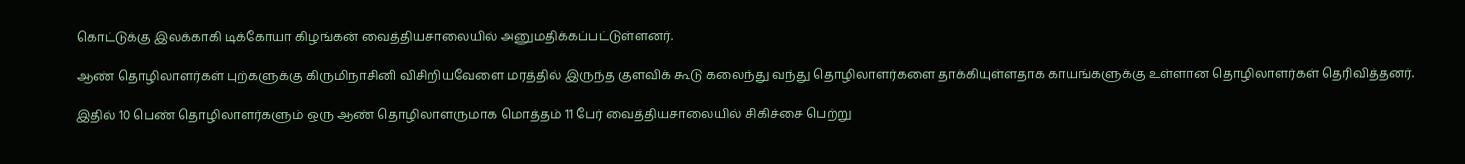கொட்டுக்கு இலக்காகி டிக்கோயா கிழங்கன் வைத்தியசாலையில் அனுமதிக்கப்பட்டுள்ளனர்.

ஆண் தொழிலாளர்கள் புற்களுக்கு கிருமிநாசினி விசிறியவேளை மரத்தில் இருந்த குளவிக் கூடு கலைந்து வந்து தொழிலாளர்களை தாக்கியுள்ளதாக காயங்களுக்கு உள்ளான தொழிலாளர்கள் தெரிவித்தனர்.

இதில் 10 பெண் தொழிலாளர்களும் ஒரு ஆண் தொழிலாளருமாக மொத்தம் 11 பேர் வைத்தியசாலையில் சிகிச்சை பெற்று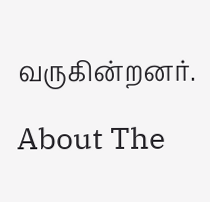வருகின்றனர்.

About The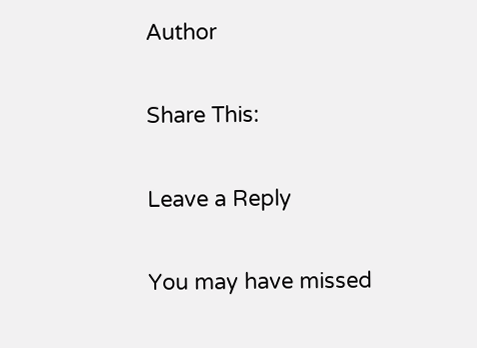Author

Share This:

Leave a Reply

You may have missed